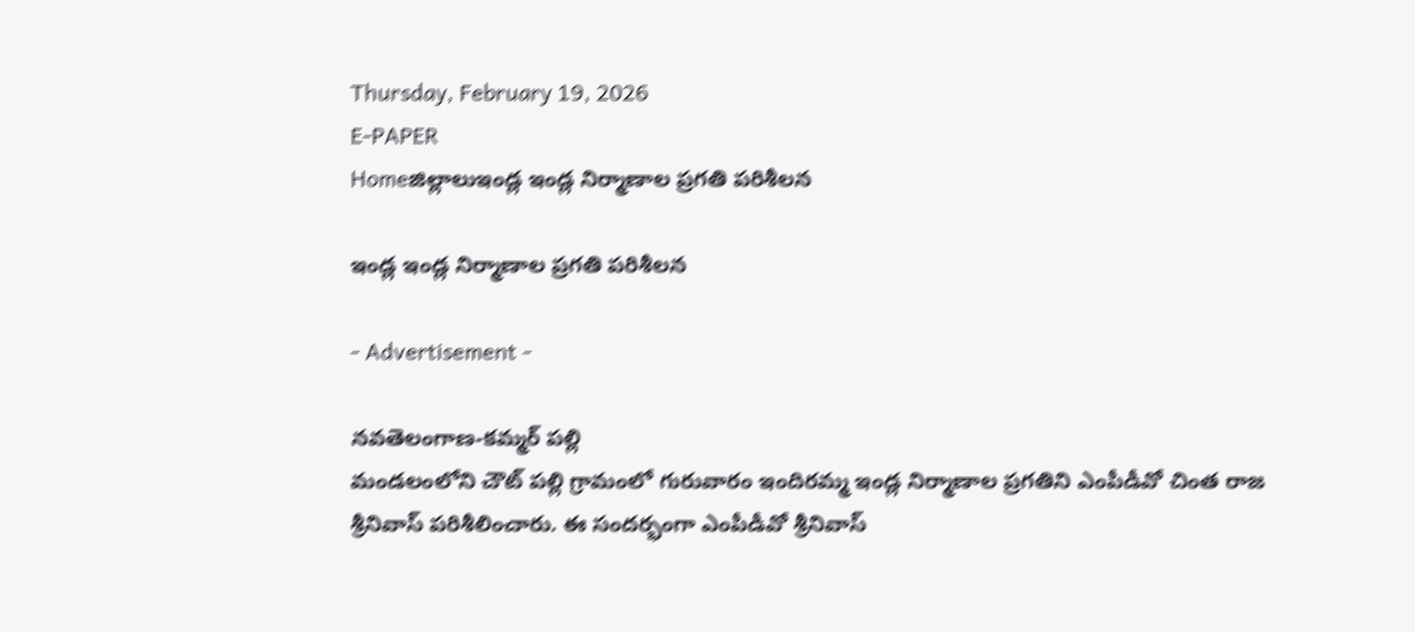Thursday, February 19, 2026
E-PAPER
Homeజిల్లాలుఇండ్ల ఇండ్ల నిర్మాణాల ప్రగతి పరిశీలన

ఇండ్ల ఇండ్ల నిర్మాణాల ప్రగతి పరిశీలన

- Advertisement -

నవతెలంగాణ-కమ్మర్ పల్లి
మండలంలోని చౌట్ పల్లి గ్రామంలో గురువారం ఇందిరమ్మ ఇండ్ల నిర్మాణాల ప్రగతిని ఎంపీడీవో చింత రాజ శ్రీనివాస్ పరిశీలించారు. ఈ సందర్భంగా ఎంపీడీవో శ్రీనివాస్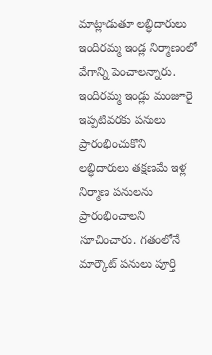మాట్లాడుతూ లబ్ధిదారులు ఇందిరమ్మ ఇండ్ల నిర్మాణంలో వేగాన్ని పెంచాలన్నారు. ఇందిరమ్మ ఇండ్లు మంజూరై ఇప్పటివరకు పనులు ప్రారంభించుకొని లబ్ధిదారులు తక్షణమే ఇళ్ల నిర్మాణ పనులను ప్రారంభించాలని సూచించారు. గతంలోనే  మార్కౌట్ పనులు పూర్తి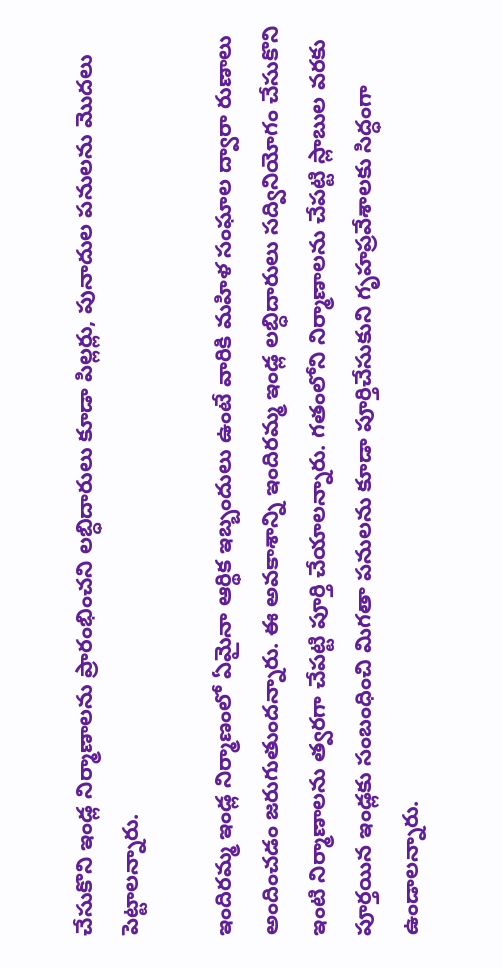చేసుకొని ఇండ్ల నిర్మాణాలను ప్రారంభించని లబ్ధిదారులు కూడా పిల్లర్లు, పునాదుల పనులను మొదలు పెట్టాలన్నారు.

ఇందిరమ్మ ఇండ్ల నిర్మాణంలో ఏమైనా ఆర్థిక ఇబ్బందులు ఉంటే వారికి మహిళ సంఘాల ద్వారా రుణాలు అందించడం జరుగుతుందన్నారు. ఈ అవకాశాన్ని ఇందిరమ్మ ఇండ్ల లబ్ధిదారులు సద్వినియోగం చేసుకొని ఇంటి నిర్మాణాలను త్వరగా చేపట్టి పూర్తి చేయాలన్నారు. గతంలోని నిర్మాణాలను చేపట్టి స్లాబుల వరకు పూర్తయిన ఇండ్లకు సంబంధించి మిగతా పనులను కూడా పూర్తిచేసుకుని గృహప్రవేశాలకు సిద్ధంగా ఉండాలన్నారు.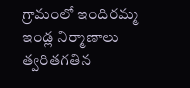గ్రామంలో ఇందిరమ్మ ఇండ్ల నిర్మాణాలు త్వరితగతిన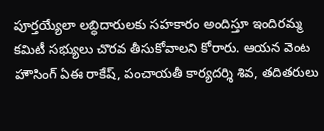పూర్తయ్యేలా లబ్ధిదారులకు సహకారం అందిస్తూ ఇందిరమ్మ కమిటీ సభ్యులు చొరవ తీసుకోవాలని కోరారు. ఆయన వెంట హౌసింగ్ ఏఈ రాకేష్, పంచాయతీ కార్యదర్శి శివ, తదితరులు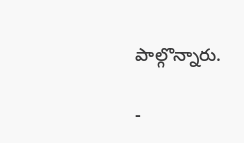పాల్గొన్నారు.

-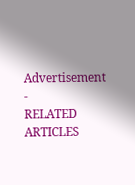Advertisement -
RELATED ARTICLES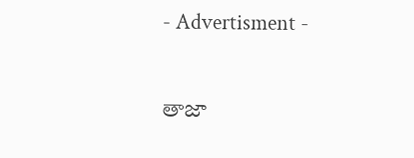- Advertisment -

తాజా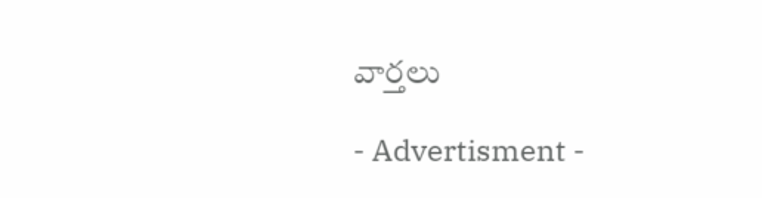వార్తలు

- Advertisment -